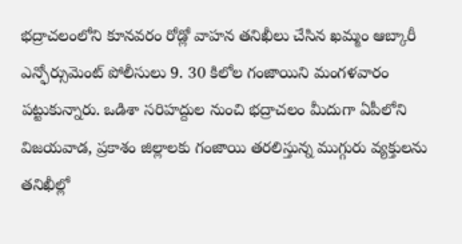భద్రాచలంలోని కూనవరం రోడ్లో వాహన తనిఖీలు చేసిన ఖమ్మం ఆబ్కారీ ఎన్ఫోర్సుమెంట్ పోలీసులు 9. 30 కిలోల గంజాయిని మంగళవారం పట్టుకున్నారు. ఒడిశా సరిహద్దుల నుంచి భద్రాచలం మీదుగా ఏపీలోని విజయవాడ, ప్రకాశం జిల్లాలకు గంజాయి తరలిస్తున్న ముగ్గురు వ్యక్తులను తనిఖీల్లో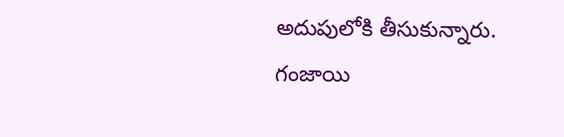అదుపులోకి తీసుకున్నారు. గంజాయి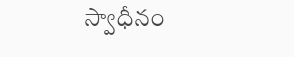స్వాధీనం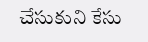చేసుకుని కేసు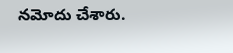నమోదు చేశారు.